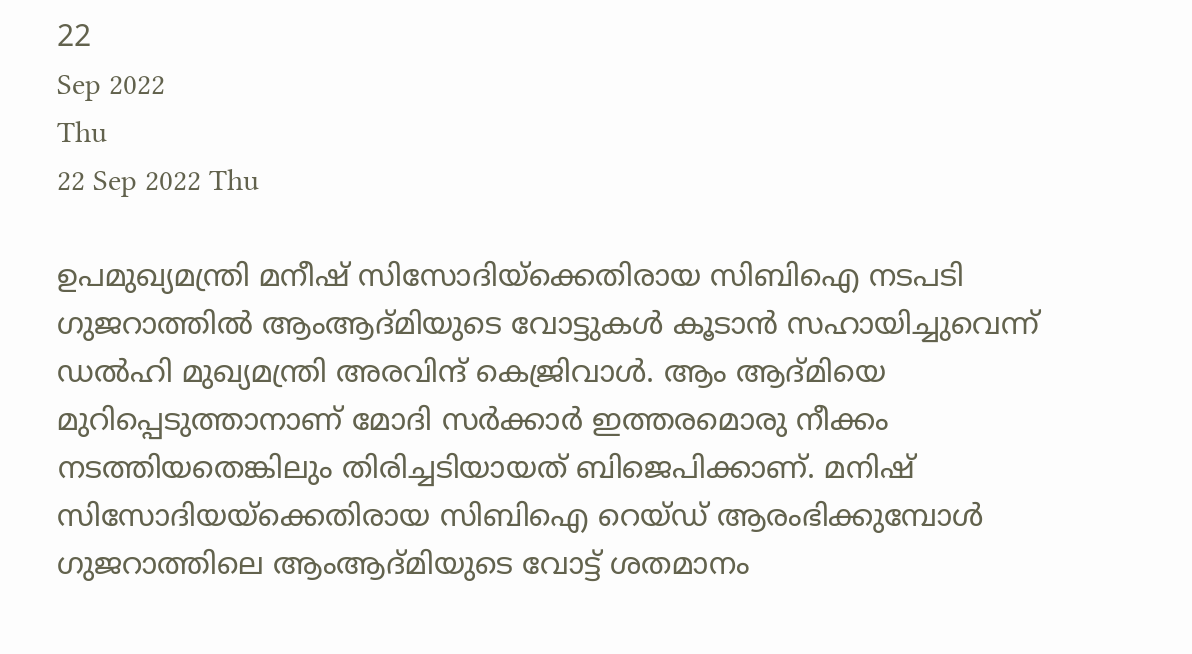22
Sep 2022
Thu
22 Sep 2022 Thu

ഉപമുഖ്യമന്ത്രി മനീഷ് സിസോദിയ്ക്കെതിരായ സിബിഐ നടപടി ഗുജറാത്തിൽ ആംആദ്മിയുടെ വോട്ടുകൾ കൂടാൻ സഹായിച്ചുവെന്ന് ഡൽഹി മുഖ്യമന്ത്രി അരവിന്ദ് കെജ്രിവാൾ. ആം ആദ്മിയെ മുറിപ്പെടുത്താനാണ് മോദി സർക്കാർ ഇത്തരമൊരു നീക്കം നടത്തിയതെങ്കിലും തിരിച്ചടിയായത് ബിജെപിക്കാണ്. മനിഷ് സിസോദിയയ്ക്കെതിരായ സിബിഐ റെയ്ഡ് ആരംഭിക്കുമ്പോൾ ഗുജറാത്തിലെ ആംആദ്മിയുടെ വോട്ട് ശതമാനം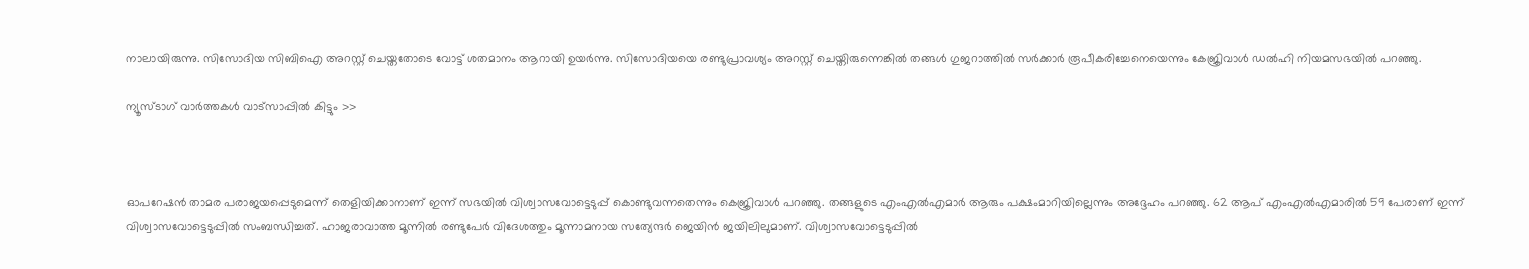നാലായിരുന്നു. സിസോദിയ സിബിഐ അറസ്റ്റ് ചെയ്തതോടെ വോട്ട് ശതമാനം ആറായി ഉയർന്നു. സിസോദിയയെ രണ്ടുപ്രാവശ്യം അറസ്റ്റ് ചെയ്തിരുന്നെങ്കിൽ തങ്ങൾ ഗുജറാത്തിൽ സർക്കാർ രൂപീകരിച്ചേനെയെന്നും കേജ്രിവാൾ ഡൽഹി നിയമസഭയിൽ പറഞ്ഞു.

ന്യൂസ്ടാഗ് വാര്‍ത്തകള്‍ വാട്‌സാപ്പില്‍ കിട്ടും >>



ഓപറേഷൻ താമര പരാജയപ്പെടുമെന്ന് തെളിയിക്കാനാണ് ഇന്ന് സഭയിൽ വിശ്വാസവോട്ടെടുപ്പ് കൊണ്ടുവന്നതെന്നും കെജ്രിവാൾ പറഞ്ഞു. തങ്ങളുടെ എംഎൽഎമാർ ആരും പക്ഷംമാറിയില്ലെന്നും അദ്ദേഹം പറഞ്ഞു. 62 ആപ് എംഎൽഎമാരിൽ 59 പേരാണ് ഇന്ന് വിശ്വാസവോട്ടെടുപ്പിൽ സംബന്ധിച്ചത്. ഹാജരാവാത്ത മൂന്നിൽ രണ്ടുപേർ വിദേശത്തും മൂന്നാമനായ സത്യേന്ദർ ജെയിൻ ജയിലിലുമാണ്. വിശ്വാസവോട്ടെടുപ്പിൽ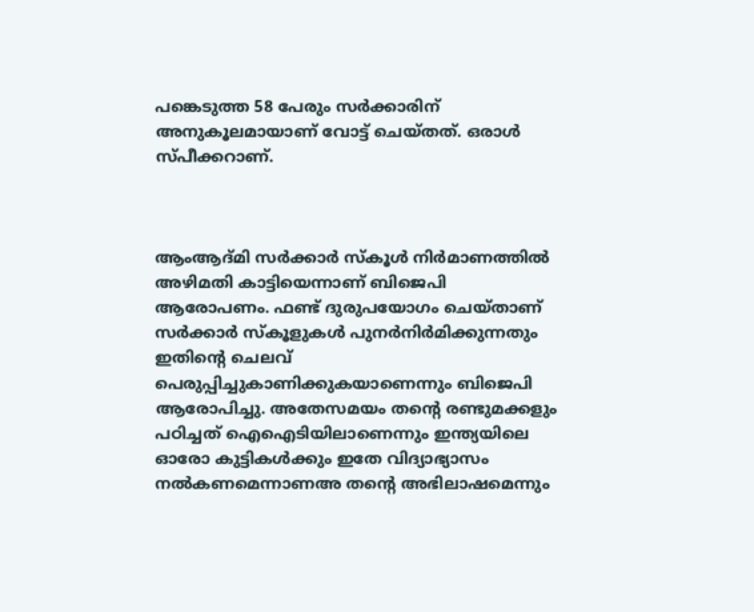പങ്കെടുത്ത 58 പേരും സർക്കാരിന് അനുകൂലമായാണ് വോട്ട് ചെയ്തത്. ഒരാൾ സ്പീക്കറാണ്.



ആംആദ്മി സർക്കാർ സ്കൂൾ നിർമാണത്തിൽ അഴിമതി കാട്ടിയെന്നാണ് ബിജെപി ആരോപണം. ഫണ്ട് ദുരുപയോഗം ചെയ്താണ് സർക്കാർ സ്കൂളുകൾ പുനർനിർമിക്കുന്നതും ഇതിന്റെ ചെലവ് പെരുപ്പിച്ചുകാണിക്കുകയാണെന്നും ബിജെപി ആരോപിച്ചു. അതേസമയം തന്റെ രണ്ടുമക്കളും പഠിച്ചത് ഐഐടിയിലാണെന്നും ഇന്ത്യയിലെ ഓരോ കുട്ടികൾക്കും ഇതേ വിദ്യാഭ്യാസം നൽകണമെന്നാണഅ തന്റെ അഭിലാഷമെന്നും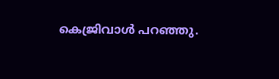കെജ്രിവാൾ പറഞ്ഞു.